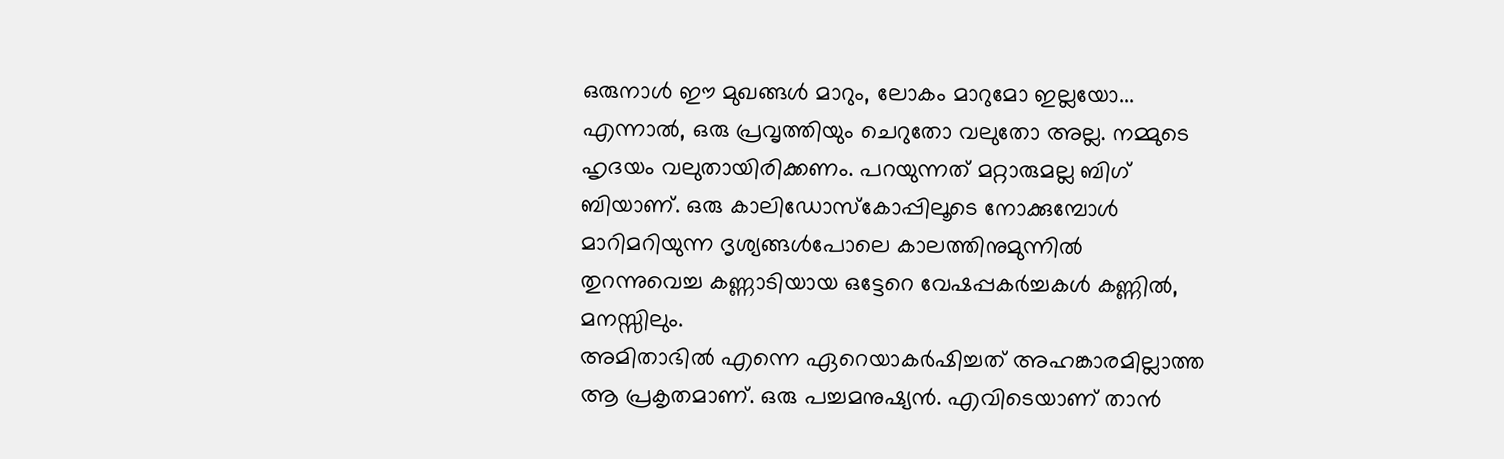ഒരുനാൾ ഈ മുഖങ്ങൾ മാറും, ലോകം മാറുമോ ഇല്ലയോ... എന്നാൽ, ഒരു പ്രവൃത്തിയും ചെറുതോ വലുതോ അല്ല. നമ്മുടെ ഹൃദയം വലുതായിരിക്കണം. പറയുന്നത് മറ്റാരുമല്ല ബിഗ് ബിയാണ്. ഒരു കാലിഡോസ്കോപ്പിലൂടെ നോക്കുമ്പോൾ മാറിമറിയുന്ന ദൃശ്യങ്ങൾപോലെ കാലത്തിനുമുന്നിൽ തുറന്നുവെച്ച കണ്ണാടിയായ ഒട്ടേറെ വേഷപ്പകർച്ചകൾ കണ്ണിൽ, മനസ്സിലും.
അമിതാഭിൽ എന്നെ ഏറെയാകർഷിച്ചത് അഹങ്കാരമില്ലാത്ത ആ പ്രകൃതമാണ്. ഒരു പച്ചമനുഷ്യൻ. എവിടെയാണ് താൻ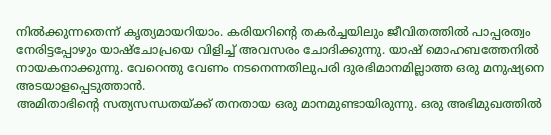നിൽക്കുന്നതെന്ന് കൃത്യമായറിയാം. കരിയറിന്റെ തകർച്ചയിലും ജീവിതത്തിൽ പാപ്പരത്വം നേരിട്ടപ്പോഴും യാഷ്ചോപ്രയെ വിളിച്ച് അവസരം ചോദിക്കുന്നു. യാഷ് മൊഹബത്തേനിൽ നായകനാക്കുന്നു. വേറെന്തു വേണം നടനെന്നതിലുപരി ദുരഭിമാനമില്ലാത്ത ഒരു മനുഷ്യനെ അടയാളപ്പെടുത്താൻ.
അമിതാഭിന്റെ സത്യസന്ധതയ്ക്ക് തനതായ ഒരു മാനമുണ്ടായിരുന്നു. ഒരു അഭിമുഖത്തിൽ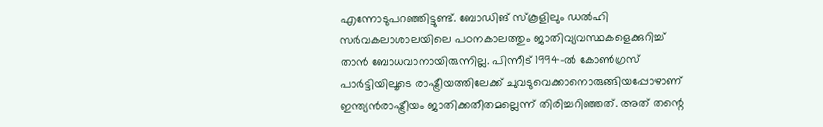എന്നോടുപറഞ്ഞിട്ടുണ്ട്. ബോഡിങ് സ്കൂളിലും ഡൽഹി സർവകലാശാലയിലെ പഠനകാലത്തും ജാതിവ്യവസ്ഥകളെക്കുറിച്ച് താൻ ബോധവാനായിരുന്നില്ല. പിന്നീട് 1994-ൽ കോൺഗ്രസ് പാർട്ടിയിലൂടെ രാഷ്ട്രീയത്തിലേക്ക് ചുവടുവെക്കാനൊരുങ്ങിയപ്പോഴാണ് ഇന്ത്യൻരാഷ്ട്രീയം ജാതിക്കതീതമല്ലെന്ന് തിരിച്ചറിഞ്ഞത്. അത് തന്റെ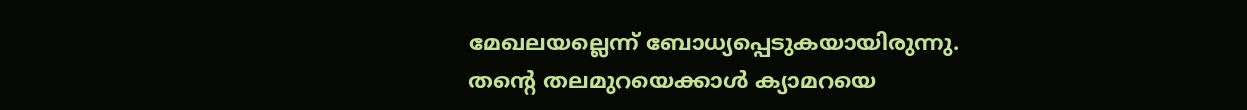മേഖലയല്ലെന്ന് ബോധ്യപ്പെടുകയായിരുന്നു.
തന്റെ തലമുറയെക്കാൾ ക്യാമറയെ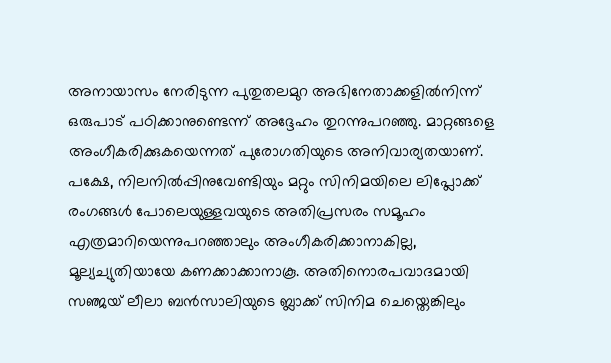അനായാസം നേരിടുന്ന പുതുതലമുറ അഭിനേതാക്കളിൽനിന്ന് ഒരുപാട് പഠിക്കാനുണ്ടെന്ന് അദ്ദേഹം തുറന്നുപറഞ്ഞു. മാറ്റങ്ങളെ അംഗീകരിക്കുകയെന്നത് പുരോഗതിയുടെ അനിവാര്യതയാണ്. പക്ഷേ, നിലനിൽപ്പിനുവേണ്ടിയും മറ്റും സിനിമയിലെ ലിപ്ലോക്ക് രംഗങ്ങൾ പോലെയുള്ളവയുടെ അതിപ്രസരം സമൂഹം എത്രമാറിയെന്നുപറഞ്ഞാലും അംഗീകരിക്കാനാകില്ല, മൂല്യച്യുതിയായേ കണക്കാക്കാനാകൂ. അതിനൊരപവാദമായി സഞ്ജയ് ലീലാ ബൻസാലിയുടെ ബ്ലാക്ക് സിനിമ ചെയ്തെങ്കിലും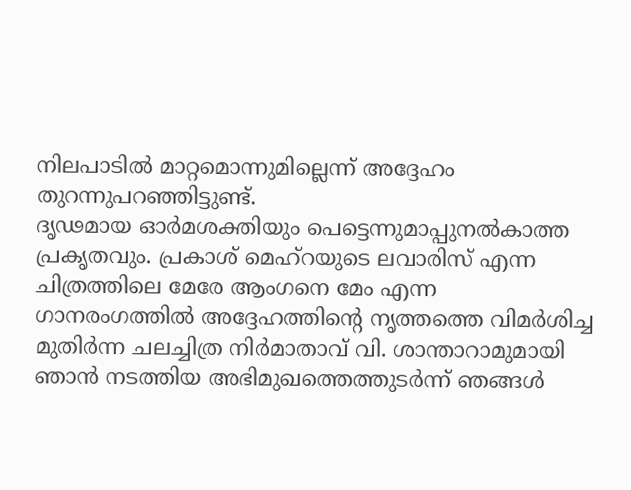നിലപാടിൽ മാറ്റമൊന്നുമില്ലെന്ന് അദ്ദേഹം തുറന്നുപറഞ്ഞിട്ടുണ്ട്.
ദൃഢമായ ഓർമശക്തിയും പെട്ടെന്നുമാപ്പുനൽകാത്ത പ്രകൃതവും. പ്രകാശ് മെഹ്റയുടെ ലവാരിസ് എന്ന ചിത്രത്തിലെ മേരേ ആംഗനെ മേം എന്ന ഗാനരംഗത്തിൽ അദ്ദേഹത്തിന്റെ നൃത്തത്തെ വിമർശിച്ച മുതിർന്ന ചലച്ചിത്ര നിർമാതാവ് വി. ശാന്താറാമുമായി ഞാൻ നടത്തിയ അഭിമുഖത്തെത്തുടർന്ന് ഞങ്ങൾ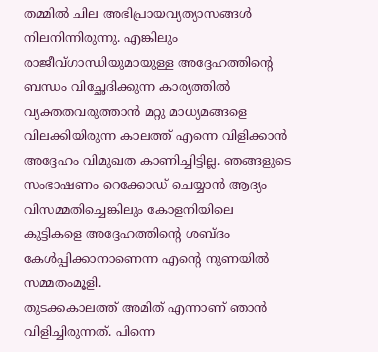തമ്മിൽ ചില അഭിപ്രായവ്യത്യാസങ്ങൾ നിലനിന്നിരുന്നു. എങ്കിലും രാജീവ്ഗാന്ധിയുമായുള്ള അദ്ദേഹത്തിന്റെ ബന്ധം വിച്ഛേദിക്കുന്ന കാര്യത്തിൽ വ്യക്തതവരുത്താൻ മറ്റു മാധ്യമങ്ങളെ വിലക്കിയിരുന്ന കാലത്ത് എന്നെ വിളിക്കാൻ അദ്ദേഹം വിമുഖത കാണിച്ചിട്ടില്ല. ഞങ്ങളുടെ സംഭാഷണം റെക്കോഡ് ചെയ്യാൻ ആദ്യം വിസമ്മതിച്ചെങ്കിലും കോളനിയിലെ കുട്ടികളെ അദ്ദേഹത്തിന്റെ ശബ്ദം കേൾപ്പിക്കാനാണെന്ന എന്റെ നുണയിൽ സമ്മതംമൂളി.
തുടക്കകാലത്ത് അമിത് എന്നാണ് ഞാൻ വിളിച്ചിരുന്നത്. പിന്നെ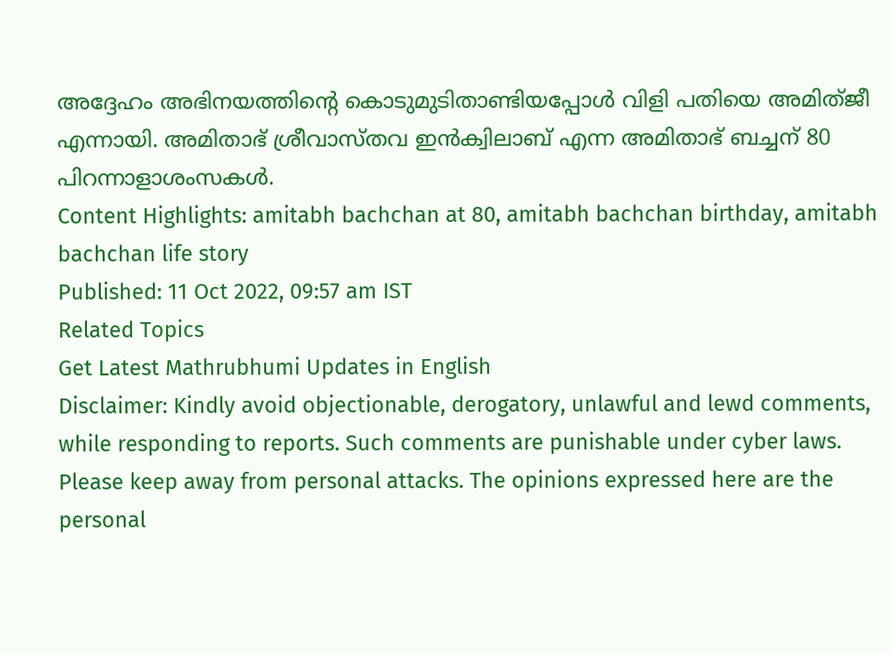അദ്ദേഹം അഭിനയത്തിന്റെ കൊടുമുടിതാണ്ടിയപ്പോൾ വിളി പതിയെ അമിത്ജീ എന്നായി. അമിതാഭ് ശ്രീവാസ്തവ ഇൻക്വിലാബ് എന്ന അമിതാഭ് ബച്ചന് 80 പിറന്നാളാശംസകൾ.
Content Highlights: amitabh bachchan at 80, amitabh bachchan birthday, amitabh bachchan life story
Published: 11 Oct 2022, 09:57 am IST
Related Topics
Get Latest Mathrubhumi Updates in English
Disclaimer: Kindly avoid objectionable, derogatory, unlawful and lewd comments, while responding to reports. Such comments are punishable under cyber laws. Please keep away from personal attacks. The opinions expressed here are the personal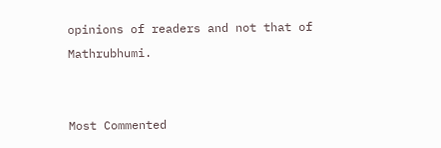opinions of readers and not that of Mathrubhumi.


Most Commented